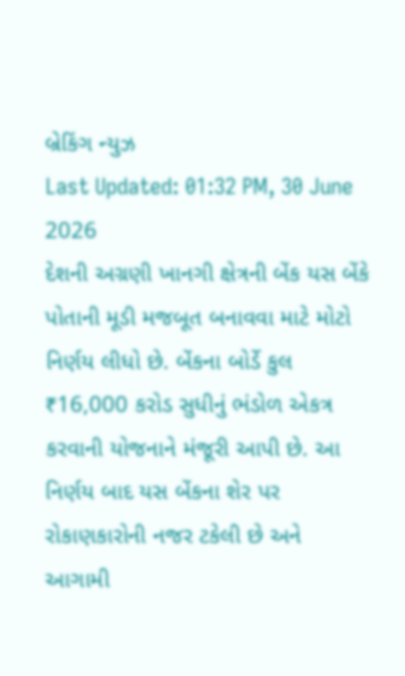બ્રેકિંગ ન્યુઝ
Last Updated: 01:32 PM, 30 June 2026
દેશની અગ્રણી ખાનગી ક્ષેત્રની બેંક યસ બેંકે પોતાની મૂડી મજબૂત બનાવવા માટે મોટો નિર્ણય લીધો છે. બેંકના બોર્ડે કુલ ₹16,000 કરોડ સુધીનું ભંડોળ એકત્ર કરવાની યોજનાને મંજૂરી આપી છે. આ નિર્ણય બાદ યસ બેંકના શેર પર રોકાણકારોની નજર ટકેલી છે અને આગામી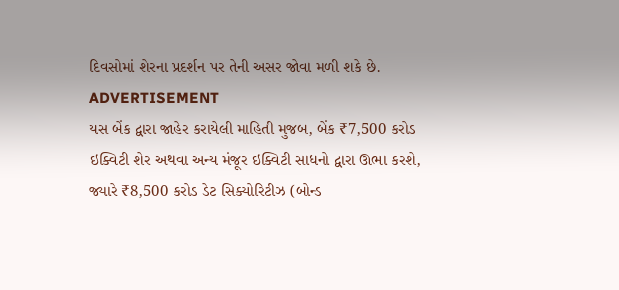દિવસોમાં શેરના પ્રદર્શન પર તેની અસર જોવા મળી શકે છે.
ADVERTISEMENT
યસ બેંક દ્વારા જાહેર કરાયેલી માહિતી મુજબ, બેંક ₹7,500 કરોડ ઇક્વિટી શેર અથવા અન્ય મંજૂર ઇક્વિટી સાધનો દ્વારા ઊભા કરશે, જ્યારે ₹8,500 કરોડ ડેટ સિક્યોરિટીઝ (બોન્ડ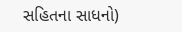સહિતના સાધનો)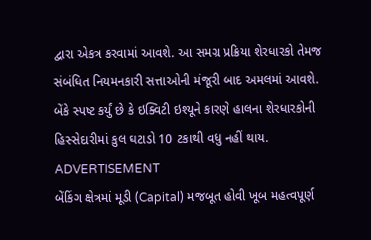દ્વારા એકત્ર કરવામાં આવશે. આ સમગ્ર પ્રક્રિયા શેરધારકો તેમજ સંબંધિત નિયમનકારી સત્તાઓની મંજૂરી બાદ અમલમાં આવશે. બેંકે સ્પષ્ટ કર્યું છે કે ઇક્વિટી ઇશ્યૂને કારણે હાલના શેરધારકોની હિસ્સેદારીમાં કુલ ઘટાડો 10 ટકાથી વધુ નહીં થાય.
ADVERTISEMENT
બેંકિંગ ક્ષેત્રમાં મૂડી (Capital) મજબૂત હોવી ખૂબ મહત્વપૂર્ણ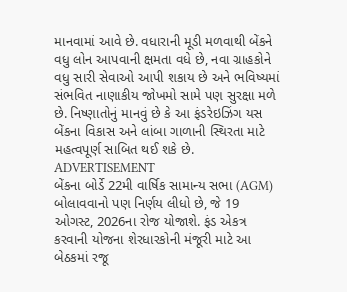માનવામાં આવે છે. વધારાની મૂડી મળવાથી બેંકને વધુ લોન આપવાની ક્ષમતા વધે છે, નવા ગ્રાહકોને વધુ સારી સેવાઓ આપી શકાય છે અને ભવિષ્યમાં સંભવિત નાણાકીય જોખમો સામે પણ સુરક્ષા મળે છે. નિષ્ણાતોનું માનવું છે કે આ ફંડરેઇઝિંગ યસ બેંકના વિકાસ અને લાંબા ગાળાની સ્થિરતા માટે મહત્વપૂર્ણ સાબિત થઈ શકે છે.
ADVERTISEMENT
બેંકના બોર્ડે 22મી વાર્ષિક સામાન્ય સભા (AGM) બોલાવવાનો પણ નિર્ણય લીધો છે, જે 19 ઓગસ્ટ, 2026ના રોજ યોજાશે. ફંડ એકત્ર કરવાની યોજના શેરધારકોની મંજૂરી માટે આ બેઠકમાં રજૂ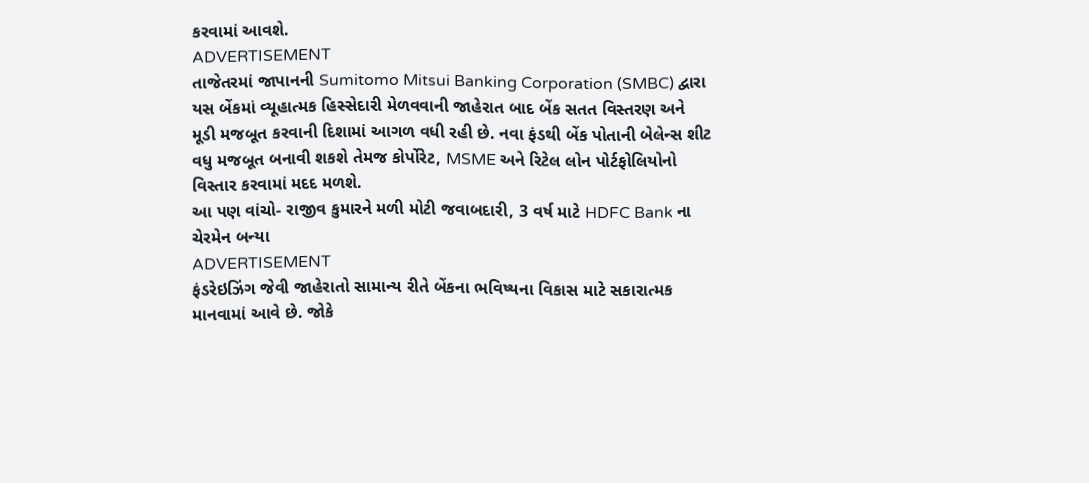કરવામાં આવશે.
ADVERTISEMENT
તાજેતરમાં જાપાનની Sumitomo Mitsui Banking Corporation (SMBC) દ્વારા યસ બેંકમાં વ્યૂહાત્મક હિસ્સેદારી મેળવવાની જાહેરાત બાદ બેંક સતત વિસ્તરણ અને મૂડી મજબૂત કરવાની દિશામાં આગળ વધી રહી છે. નવા ફંડથી બેંક પોતાની બેલેન્સ શીટ વધુ મજબૂત બનાવી શકશે તેમજ કોર્પોરેટ, MSME અને રિટેલ લોન પોર્ટફોલિયોનો વિસ્તાર કરવામાં મદદ મળશે.
આ પણ વાંચો- રાજીવ કુમારને મળી મોટી જવાબદારી, 3 વર્ષ માટે HDFC Bank ના ચેરમેન બન્યા
ADVERTISEMENT
ફંડરેઇઝિંગ જેવી જાહેરાતો સામાન્ય રીતે બેંકના ભવિષ્યના વિકાસ માટે સકારાત્મક માનવામાં આવે છે. જોકે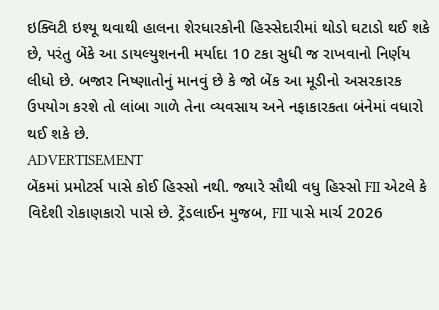ઇક્વિટી ઇશ્યૂ થવાથી હાલના શેરધારકોની હિસ્સેદારીમાં થોડો ઘટાડો થઈ શકે છે, પરંતુ બેંકે આ ડાયલ્યુશનની મર્યાદા 10 ટકા સુધી જ રાખવાનો નિર્ણય લીધો છે. બજાર નિષ્ણાતોનું માનવું છે કે જો બેંક આ મૂડીનો અસરકારક ઉપયોગ કરશે તો લાંબા ગાળે તેના વ્યવસાય અને નફાકારકતા બંનેમાં વધારો થઈ શકે છે.
ADVERTISEMENT
બેંકમાં પ્રમોટર્સ પાસે કોઈ હિસ્સો નથી. જ્યારે સૌથી વધુ હિસ્સો FII એટલે કે વિદેશી રોકાણકારો પાસે છે. ટ્રેંડલાઈન મુજબ, FII પાસે માર્ચ 2026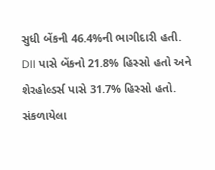સુધી બેંકની 46.4%ની ભાગીદારી હતી. DII પાસે બેંકનો 21.8% હિસ્સો હતો અને શેરહોલ્ડર્સ પાસે 31.7% હિસ્સો હતો.
સંકળાયેલા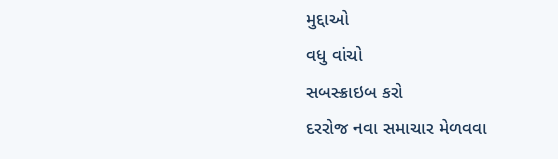મુદ્દાઓ
વધુ વાંચો
સબસ્ક્રાઇબ કરો
દરરોજ નવા સમાચાર મેળવવા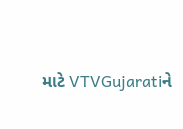માટે VTVGujaratiને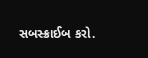સબસ્ક્રાઈબ કરો.